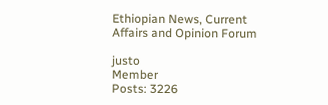Ethiopian News, Current Affairs and Opinion Forum

justo
Member
Posts: 3226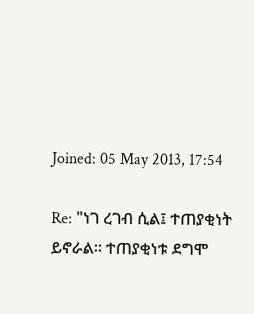Joined: 05 May 2013, 17:54

Re: "ነገ ረገብ ሲል፤ ተጠያቂነት ይኖራል። ተጠያቂነቱ ደግሞ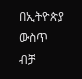በኢትዮጵያ ውስጥ ብቻ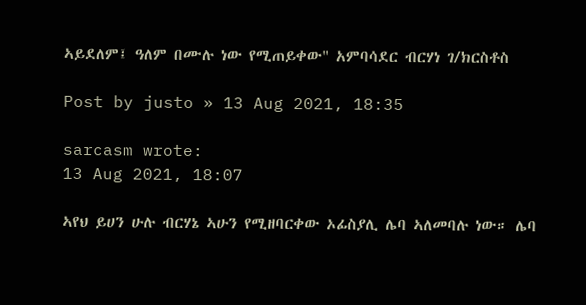ኣይደለም፤ ዓለም በሙሉ ነው የሚጠይቀው" አምባሳደር ብርሃነ ገ/ክርስቶስ

Post by justo » 13 Aug 2021, 18:35

sarcasm wrote:
13 Aug 2021, 18:07

ኣየህ ይሀን ሁሉ ብርሃኔ ኣሁን የሚዘባርቀው ኦፊስያሊ ሌባ ኣለመባሉ ነው። ሌባ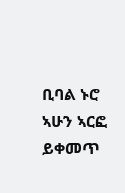ቢባል ኑሮ ኣሁን ኣርፎ ይቀመጥ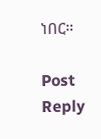ነበር።

Post Reply